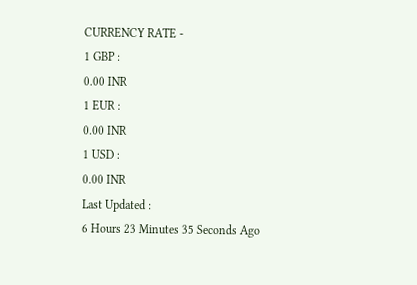CURRENCY RATE -
1 GBP :
0.00 INR
1 EUR :
0.00 INR
1 USD :
0.00 INR
Last Updated :
6 Hours 23 Minutes 35 Seconds Ago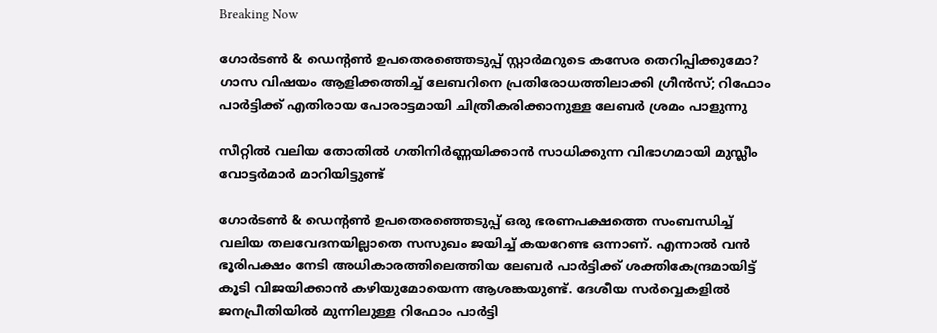Breaking Now

ഗോര്‍ടണ്‍ & ഡെന്റണ്‍ ഉപതെരഞ്ഞെടുപ്പ് സ്റ്റാര്‍മറുടെ കസേര തെറിപ്പിക്കുമോ? ഗാസ വിഷയം ആളിക്കത്തിച്ച് ലേബറിനെ പ്രതിരോധത്തിലാക്കി ഗ്രീന്‍സ്; റിഫോം പാര്‍ട്ടിക്ക് എതിരായ പോരാട്ടമായി ചിത്രീകരിക്കാനുള്ള ലേബര്‍ ശ്രമം പാളുന്നു

സീറ്റില്‍ വലിയ തോതില്‍ ഗതിനിര്‍ണ്ണയിക്കാന്‍ സാധിക്കുന്ന വിഭാഗമായി മുസ്ലീം വോട്ടര്‍മാര്‍ മാറിയിട്ടുണ്ട്

ഗോര്‍ടണ്‍ & ഡെന്റണ്‍ ഉപതെരഞ്ഞെടുപ്പ് ഒരു ഭരണപക്ഷത്തെ സംബന്ധിച്ച് വലിയ തലവേദനയില്ലാതെ സസുഖം ജയിച്ച് കയറേണ്ട ഒന്നാണ്. എന്നാല്‍ വന്‍ ഭൂരിപക്ഷം നേടി അധികാരത്തിലെത്തിയ ലേബര്‍ പാര്‍ട്ടിക്ക് ശക്തികേന്ദ്രമായിട്ട് കൂടി വിജയിക്കാന്‍ കഴിയുമോയെന്ന ആശങ്കയുണ്ട്. ദേശീയ സര്‍വ്വെകളില്‍ ജനപ്രീതിയില്‍ മുന്നിലുള്ള റിഫോം പാര്‍ട്ടി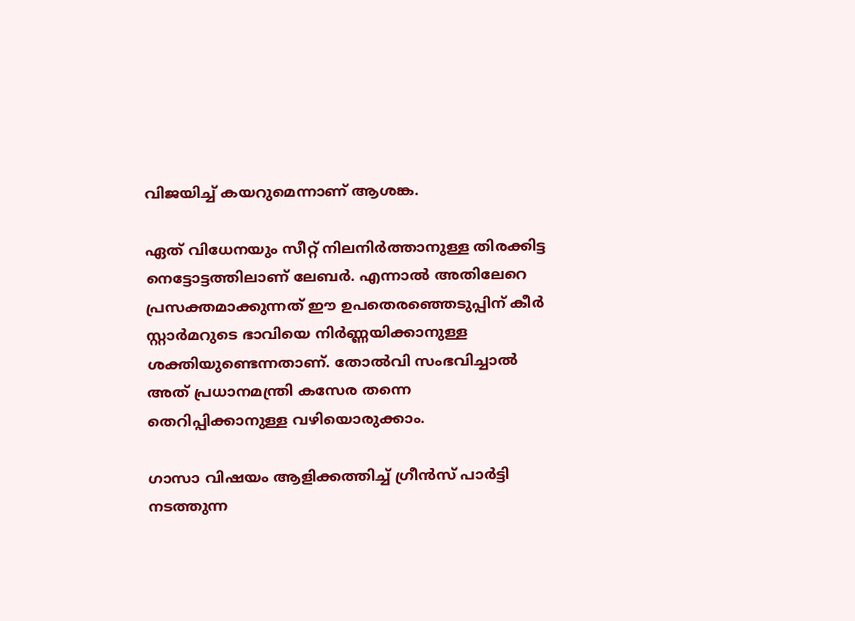വിജയിച്ച് കയറുമെന്നാണ് ആശങ്ക.

ഏത് വിധേനയും സീറ്റ് നിലനിര്‍ത്താനുള്ള തിരക്കിട്ട നെട്ടോട്ടത്തിലാണ് ലേബര്‍. എന്നാല്‍ അതിലേറെ പ്രസക്തമാക്കുന്നത് ഈ ഉപതെരഞ്ഞെടുപ്പിന് കീര്‍ സ്റ്റാര്‍മറുടെ ഭാവിയെ നിര്‍ണ്ണയിക്കാനുള്ള ശക്തിയുണ്ടെന്നതാണ്. തോല്‍വി സംഭവിച്ചാല്‍ അത് പ്രധാനമന്ത്രി കസേര തന്നെ തെറിപ്പിക്കാനുള്ള വഴിയൊരുക്കാം.

ഗാസാ വിഷയം ആളിക്കത്തിച്ച് ഗ്രീന്‍സ് പാര്‍ട്ടി നടത്തുന്ന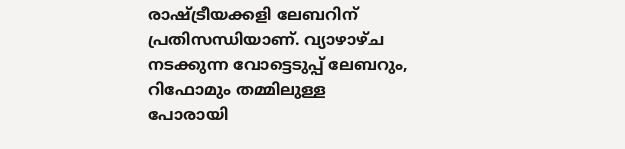രാഷ്ട്രീയക്കളി ലേബറിന് പ്രതിസന്ധിയാണ്. വ്യാഴാഴ്ച നടക്കുന്ന വോട്ടെടുപ്പ് ലേബറും, റിഫോമും തമ്മിലുള്ള പോരായി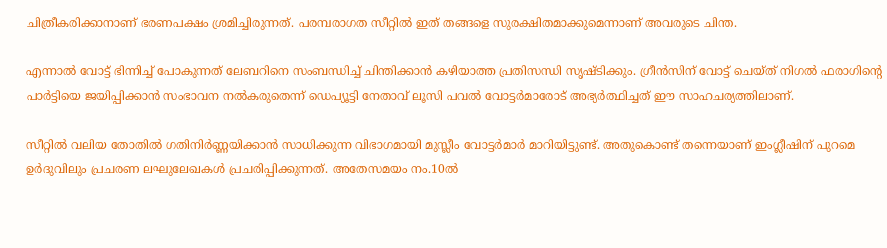ചിത്രീകരിക്കാനാണ് ഭരണപക്ഷം ശ്രമിച്ചിരുന്നത്. പരമ്പരാഗത സീറ്റില്‍ ഇത് തങ്ങളെ സുരക്ഷിതമാക്കുമെന്നാണ് അവരുടെ ചിന്ത.

എന്നാല്‍ വോട്ട് ഭിന്നിച്ച് പോകുന്നത് ലേബറിനെ സംബന്ധിച്ച് ചിന്തിക്കാന്‍ കഴിയാത്ത പ്രതിസന്ധി സൃഷ്ടിക്കും. ഗ്രീന്‍സിന് വോട്ട് ചെയ്ത് നിഗല്‍ ഫരാഗിന്റെ പാര്‍ട്ടിയെ ജയിപ്പിക്കാന്‍ സംഭാവന നല്‍കരുതെന്ന് ഡെപ്യൂട്ടി നേതാവ് ലൂസി പവല്‍ വോട്ടര്‍മാരോട് അഭ്യര്‍ത്ഥിച്ചത് ഈ സാഹചര്യത്തിലാണ്.

സീറ്റില്‍ വലിയ തോതില്‍ ഗതിനിര്‍ണ്ണയിക്കാന്‍ സാധിക്കുന്ന വിഭാഗമായി മുസ്ലീം വോട്ടര്‍മാര്‍ മാറിയിട്ടുണ്ട്. അതുകൊണ്ട് തന്നെയാണ് ഇംഗ്ലീഷിന് പുറമെ ഉര്‍ദുവിലും പ്രചരണ ലഘുലേഖകള്‍ പ്രചരിപ്പിക്കുന്നത്. അതേസമയം നം.10ല്‍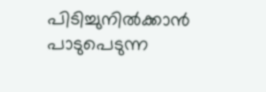പിടിച്ചുനില്‍ക്കാന്‍ പാടുപെടുന്ന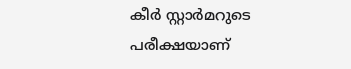കീര്‍ സ്റ്റാര്‍മറുടെ പരീക്ഷയാണ്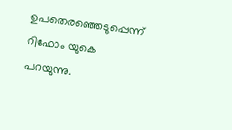ഉപതെരഞ്ഞെടുപ്പെന്ന് റിഫോം യുകെ പറയുന്നു.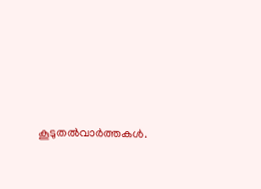കൂടുതല്‍വാര്‍ത്തകള്‍.